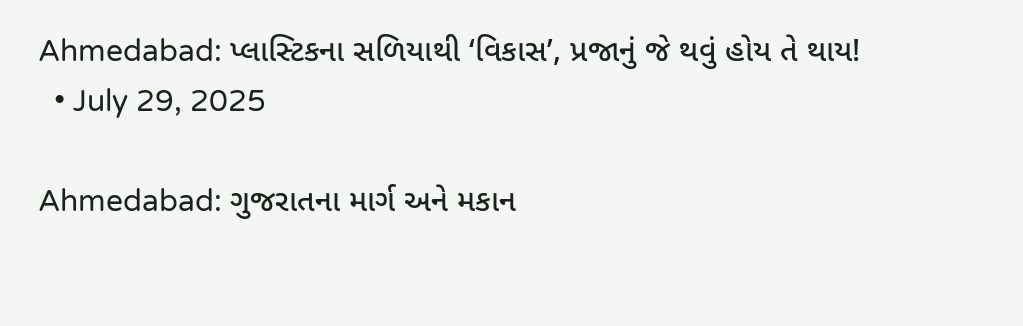Ahmedabad: પ્લાસ્ટિકના સળિયાથી ‘વિકાસ’, પ્રજાનું જે થવું હોય તે થાય!
  • July 29, 2025

Ahmedabad: ગુજરાતના માર્ગ અને મકાન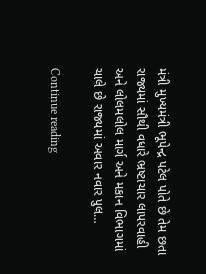મંત્રી મુખ્યમંત્રી ભૂપેન્દ્ર પટેલ પોતે છે તેમ છતા રાજ્યમાં સૌથી વધારે ભ્રષ્ટાચાર લાપરવાહી અને લોલમલોલ માર્ગ અને મકાન વિભાગમાં ચાલે છે રાજ્યમાં અવાર નવાર પુલ…

Continue reading